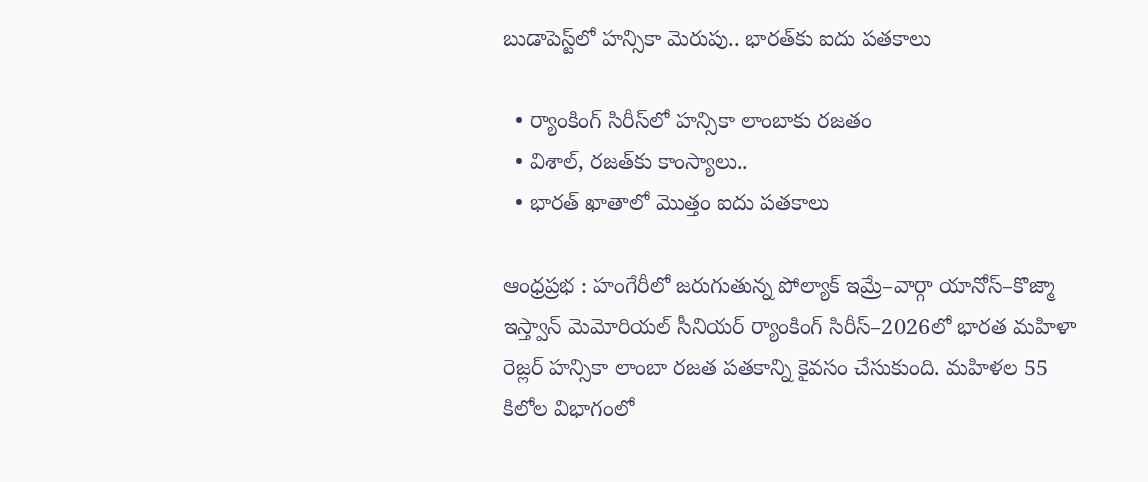బుడాపెస్ట్‌లో హన్సికా మెరుపు.. భారత్‌కు ఐదు పతకాలు

  • ర్యాంకింగ్ సిరీస్‌లో హన్సికా లాంబాకు రజతం
  • విశాల్, రజత్‌కు కాంస్యాలు..
  • భారత్ ఖాతాలో మొత్తం ఐదు పతకాలు

ఆంధ్రప్రభ : హంగేరీలో జరుగుతున్న పోల్యాక్ ఇమ్రే–వార్గా యానోస్–కొజ్మా ఇస్త్వాన్ మెమోరియల్ సీనియర్ ర్యాంకింగ్ సిరీస్–2026లో భారత మహిళా రెజ్లర్ హన్సికా లాంబా రజత పతకాన్ని కైవసం చేసుకుంది. మహిళల 55 కిలోల విభాగంలో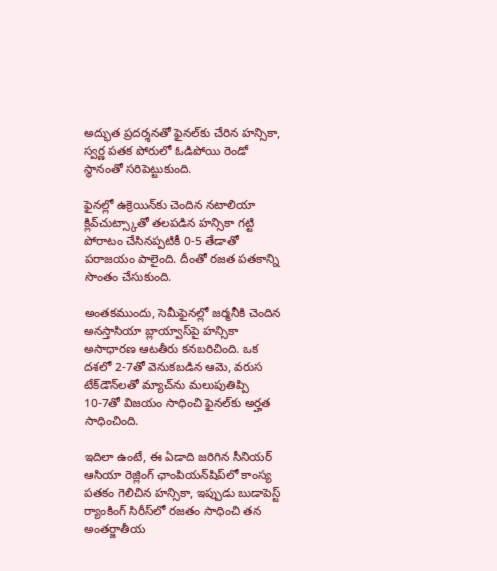అద్భుత ప్రదర్శనతో ఫైనల్‌కు చేరిన హన్సికా, స్వర్ణ పతక పోరులో ఓడిపోయి రెండో స్థానంతో సరిపెట్టుకుంది.

ఫైనల్లో ఉక్రెయిన్‌కు చెందిన నటాలియా క్లివ్‌చుట్స్కాతో తలపడిన హన్సికా గట్టి పోరాటం చేసినప్పటికీ 0-5 తేడాతో పరాజయం పాలైంది. దీంతో రజత పతకాన్ని సొంతం చేసుకుంది.

అంతకముందు, సెమీఫైనల్లో జర్మనీకి చెందిన అనస్తాసియా బ్లాయ్వాస్‌పై హన్సికా అసాధారణ ఆటతీరు కనబరిచింది. ఒక దశలో 2-7తో వెనుకబడిన ఆమె, వరుస టేక్‌డౌన్‌లతో మ్యాచ్‌ను మలుపుతిప్పి 10-7తో విజయం సాధించి ఫైనల్‌కు అర్హత సాధించింది.

ఇదిలా ఉంటే, ఈ ఏడాది జరిగిన సీనియర్ ఆసియా రెజ్లింగ్ ఛాంపియన్‌షిప్‌లో కాంస్య పతకం గెలిచిన హన్సికా, ఇప్పుడు బుడాపెస్ట్ ర్యాంకింగ్ సిరీస్‌లో రజతం సాధించి తన అంతర్జాతీయ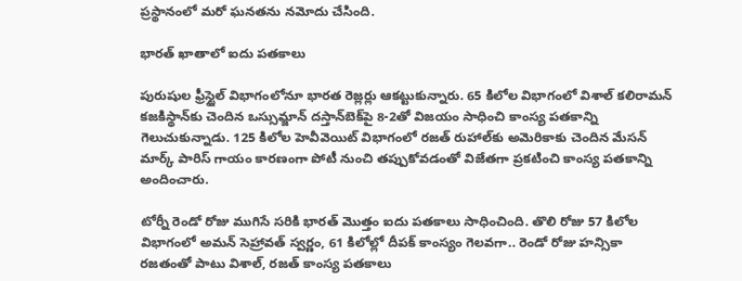ప్రస్థానంలో మరో ఘనతను నమోదు చేసింది.

భారత్ ఖాతాలో ఐదు పతకాలు

పురుషుల ఫ్రీస్టైల్ విభాగంలోనూ భారత రెజ్లర్లు ఆకట్టుకున్నారు. 65 కిలోల విభాగంలో విశాల్ కలిరామన్ కజకిస్థాన్‌కు చెందిన ఒస్సుమ్జాన్ దస్తాన్‌బెక్‌పై 8-2తో విజయం సాధించి కాంస్య పతకాన్ని గెలుచుకున్నాడు. 125 కిలోల హెవీవెయిట్ విభాగంలో రజత్ రుహాల్‌కు అమెరికాకు చెందిన మేసన్ మార్క్ పారిస్ గాయం కారణంగా పోటీ నుంచి తప్పుకోవడంతో విజేతగా ప్రకటించి కాంస్య పతకాన్ని అందించారు.

టోర్నీ రెండో రోజు ముగిసే సరికి భారత్ మొత్తం ఐదు పతకాలు సాధించింది. తొలి రోజు 57 కిలోల విభాగంలో అమన్ సెహ్రావత్ స్వర్ణం, 61 కిలోల్లో దీపక్ కాంస్యం గెలవగా.. రెండో రోజు హన్సికా రజతంతో పాటు విశాల్, రజత్ కాంస్య పతకాలు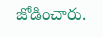జోడించారు.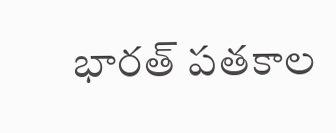భారత్ పతకాల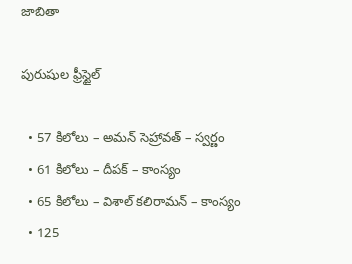జాబితా

పురుషుల ఫ్రీస్టైల్

  • 57 కిలోలు – అమన్ సెహ్రావత్ – స్వర్ణం
  • 61 కిలోలు – దీపక్ – కాంస్యం
  • 65 కిలోలు – విశాల్ కలిరామన్ – కాంస్యం
  • 125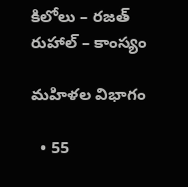కిలోలు – రజత్ రుహాల్ – కాంస్యం

మహిళల విభాగం

  • 55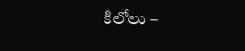కిలోలు –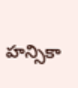హన్సికా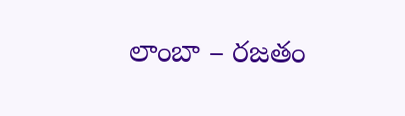లాంబా – రజతం